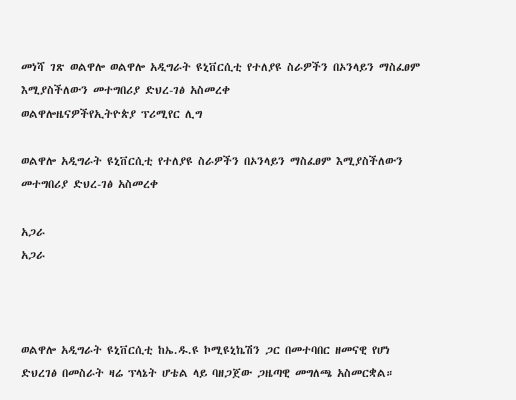መነሻ ገጽ ወልዋሎ ወልዋሎ አዲግራት ዩኒቨርሲቲ የተለያዩ ስራዎችን በኦንላይን ማስፈፀም እሚያስችለውን መተግበሪያ ድህረ-ገፅ አስመረቀ
ወልዋሎዜናዎችየኢትዮጵያ ፕሪሚየር ሊግ

ወልዋሎ አዲግራት ዩኒቨርሲቲ የተለያዩ ስራዎችን በኦንላይን ማስፈፀም እሚያስችለውን መተግበሪያ ድህረ-ገፅ አስመረቀ

አጋራ
አጋራ



ወልዋሎ አዲግራት ዩኒቨርሲቲ ከኤ.ዱ.ዩ ኮሚዩኒኬሽን ጋር በመተባበር ዘመናዊ የሆነ ድህረገፅ በመስራት ዛሬ ፕላኔት ሆቴል ላይ ባዘጋጀው ጋዜጣዊ መግለጫ አስመርቋል።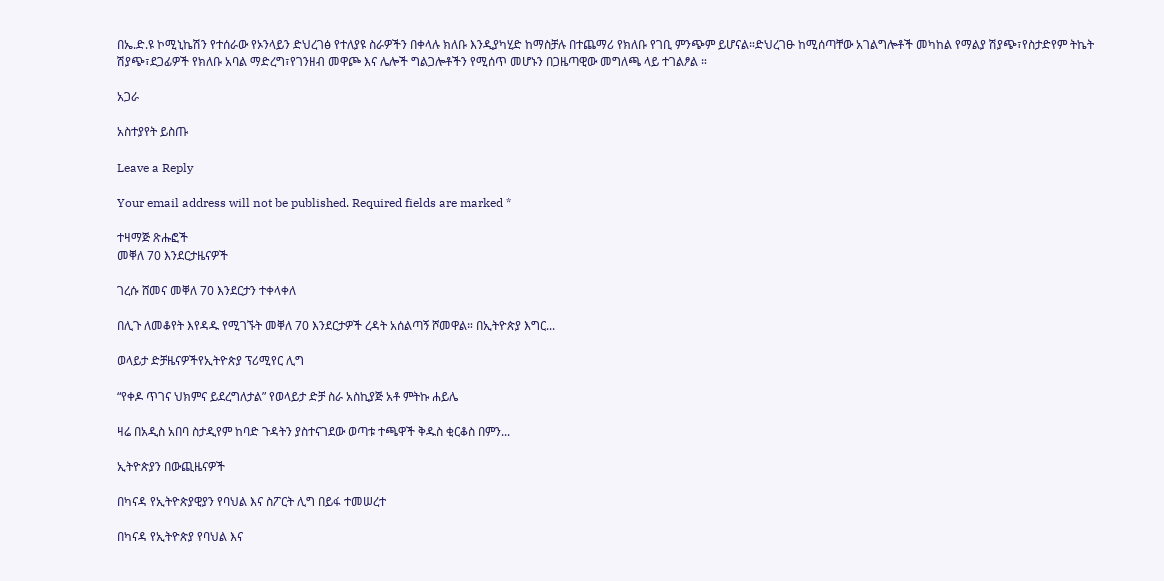በኤ.ድ.ዩ ኮሚኒኬሽን የተሰራው የኦንላይን ድህረገፅ የተለያዩ ስራዎችን በቀላሉ ክለቡ እንዲያካሂድ ከማስቻሉ በተጨማሪ የክለቡ የገቢ ምንጭም ይሆናል።ድህረገፁ ከሚሰጣቸው አገልግሎቶች መካከል የማልያ ሽያጭ፣የስታድየም ትኬት ሽያጭ፣ደጋፊዎች የክለቡ አባል ማድረግ፣የገንዘብ መዋጮ እና ሌሎች ግልጋሎቶችን የሚሰጥ መሆኑን በጋዜጣዊው መግለጫ ላይ ተገልፆል ።

አጋራ

አስተያየት ይስጡ

Leave a Reply

Your email address will not be published. Required fields are marked *

ተዛማጅ ጽሑፎች
መቐለ 70 እንደርታዜናዎች

ገረሱ ሸመና መቐለ 70 እንደርታን ተቀላቀለ

በሊጉ ለመቆየት እየዳዱ የሚገኙት መቐለ 70 እንደርታዎች ረዳት አሰልጣኝ ሾመዋል። በኢትዮጵያ እግር...

ወላይታ ድቻዜናዎችየኢትዮጵያ ፕሪሚየር ሊግ

“የቀዶ ጥገና ህክምና ይደረግለታል” የወላይታ ድቻ ስራ አስኪያጅ አቶ ምትኩ ሐይሌ

ዛሬ በአዲስ አበባ ስታዲየም ከባድ ጉዳትን ያስተናገደው ወጣቱ ተጫዋች ቅዱስ ቂርቆስ በምን...

ኢትዮጵያን በውጪዜናዎች

በካናዳ የኢትዮጵያዊያን የባህል እና ስፖርት ሊግ በይፋ ተመሠረተ

በካናዳ የኢትዮጵያ የባህል እና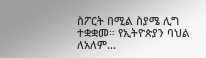ስፖርት በሚል ስያሜ ሊግ ተቋቋመ። የኢትዮጵያን ባህል ለአለም...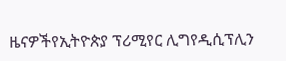ዜናዎችየኢትዮጵያ ፕሪሚየር ሊግየዲሲፕሊን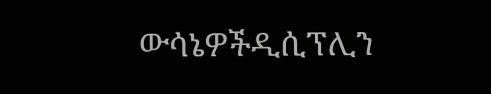ውሳኔዎችዲሲፕሊን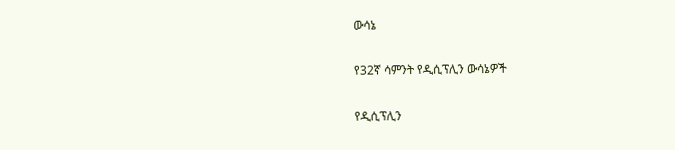ውሳኔ

የ32ኛ ሳምንት የዲሲፕሊን ውሳኔዎች

የዲሲፕሊን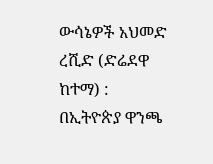ውሳኔዎች አህመድ ረሺድ (ድሬደዋ ከተማ) : በኢትዮጵያ ዋንጫ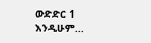ውድድር 1 እንዲሁም...